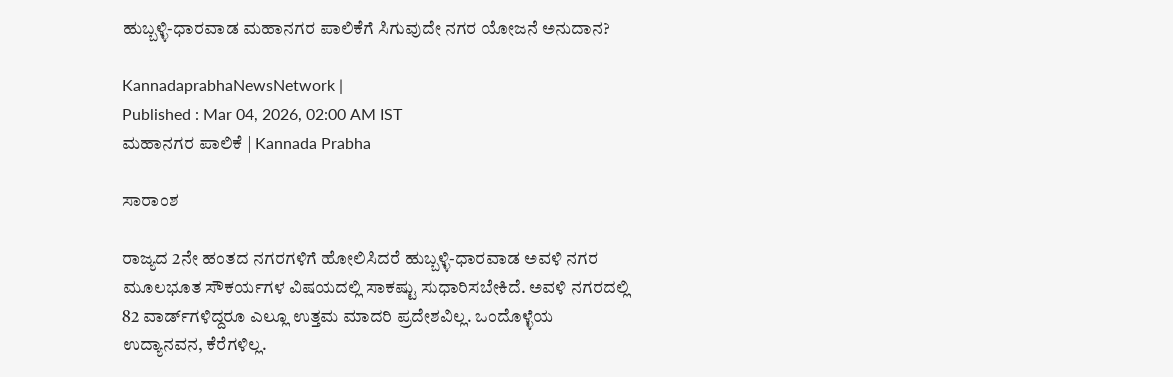ಹುಬ್ಬಳ್ಳಿ-ಧಾರವಾಡ ಮಹಾನಗರ ಪಾಲಿಕೆಗೆ ಸಿಗುವುದೇ ನಗರ ಯೋಜನೆ ಅನುದಾನ?

KannadaprabhaNewsNetwork |
Published : Mar 04, 2026, 02:00 AM IST
ಮಹಾನಗರ ಪಾಲಿಕೆ | Kannada Prabha

ಸಾರಾಂಶ

ರಾಜ್ಯದ 2ನೇ ಹಂತದ ನಗರಗಳಿಗೆ ಹೋಲಿಸಿದರೆ ಹುಬ್ಬಳ್ಳಿ-ಧಾರವಾಡ ಅವಳಿ ನಗರ ಮೂಲಭೂತ ಸೌಕರ್ಯಗಳ ವಿಷಯದಲ್ಲಿ ಸಾಕಷ್ಟು ಸುಧಾರಿಸಬೇಕಿದೆ. ಅವಳಿ ನಗರದಲ್ಲಿ 82 ವಾರ್ಡ್‌ಗಳಿದ್ದರೂ ಎಲ್ಲೂ ಉತ್ತಮ ಮಾದರಿ ಪ್ರದೇಶವಿಲ್ಲ. ಒಂದೊಳ್ಳೆಯ ಉದ್ಯಾನವನ, ಕೆರೆಗಳಿಲ್ಲ.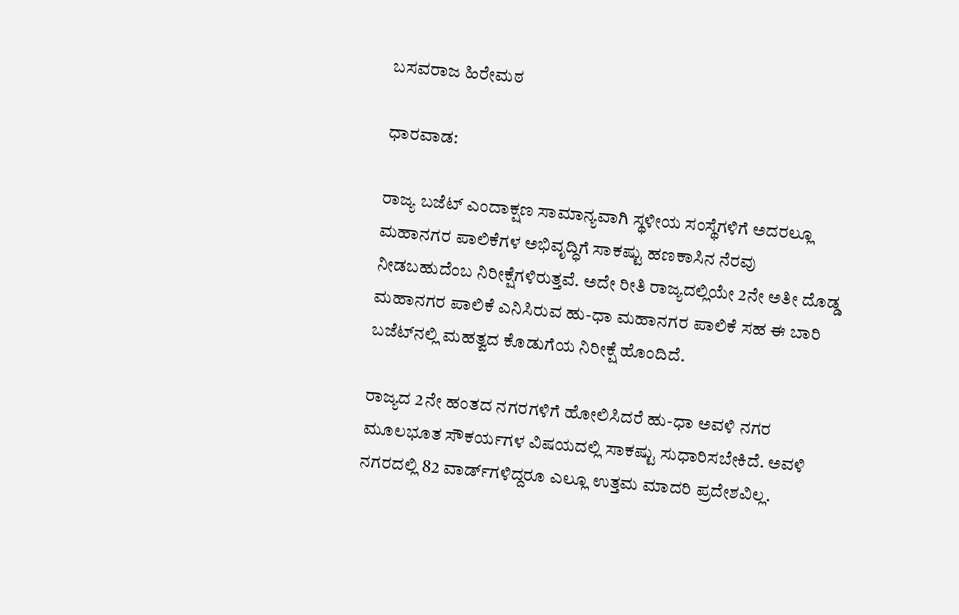ಬಸವರಾಜ ಹಿರೇಮಠ

ಧಾರವಾಡ:

ರಾಜ್ಯ ಬಜೆಟ್‌ ಎಂದಾಕ್ಷಣ ಸಾಮಾನ್ಯವಾಗಿ ಸ್ಥಳೀಯ ಸಂಸ್ಥೆಗಳಿಗೆ ಅದರಲ್ಲೂ ಮಹಾನಗರ ಪಾಲಿಕೆಗಳ ಅಭಿವೃದ್ಧಿಗೆ ಸಾಕಷ್ಟು ಹಣಕಾಸಿನ ನೆರವು ನೀಡಬಹುದೆಂಬ ನಿರೀಕ್ಷೆಗಳಿರುತ್ತವೆ. ಅದೇ ರೀತಿ ರಾಜ್ಯದಲ್ಲಿಯೇ 2ನೇ ಅತೀ ದೊಡ್ಡ ಮಹಾನಗರ ಪಾಲಿಕೆ ಎನಿಸಿರುವ ಹು-ಧಾ ಮಹಾನಗರ ಪಾಲಿಕೆ ಸಹ ಈ ಬಾರಿ ಬಜೆಟ್‌ನಲ್ಲಿ ಮಹತ್ವದ ಕೊಡುಗೆಯ ನಿರೀಕ್ಷೆ ಹೊಂದಿದೆ.

ರಾಜ್ಯದ 2ನೇ ಹಂತದ ನಗರಗಳಿಗೆ ಹೋಲಿಸಿದರೆ ಹು-ಧಾ ಅವಳಿ ನಗರ ಮೂಲಭೂತ ಸೌಕರ್ಯಗಳ ವಿಷಯದಲ್ಲಿ ಸಾಕಷ್ಟು ಸುಧಾರಿಸಬೇಕಿದೆ. ಅವಳಿ ನಗರದಲ್ಲಿ 82 ವಾರ್ಡ್‌ಗಳಿದ್ದರೂ ಎಲ್ಲೂ ಉತ್ತಮ ಮಾದರಿ ಪ್ರದೇಶವಿಲ್ಲ.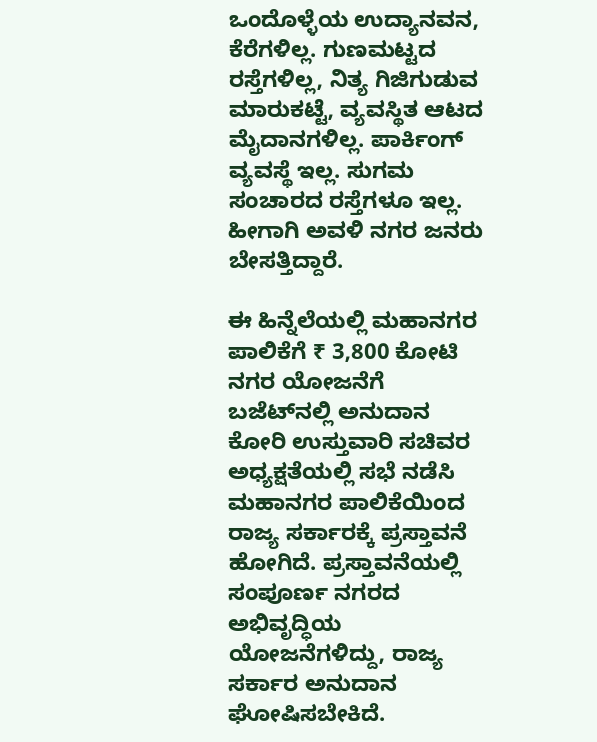ಒಂದೊಳ್ಳೆಯ ಉದ್ಯಾನವನ, ಕೆರೆಗಳಿಲ್ಲ. ಗುಣಮಟ್ಟದ ರಸ್ತೆಗಳಿಲ್ಲ, ನಿತ್ಯ ಗಿಜಿಗುಡುವ ಮಾರುಕಟ್ಟೆ, ವ್ಯವಸ್ಥಿತ ಆಟದ ಮೈದಾನಗಳಿಲ್ಲ. ಪಾರ್ಕಿಂಗ್‌ ವ್ಯವಸ್ಥೆ ಇಲ್ಲ. ಸುಗಮ ಸಂಚಾರದ ರಸ್ತೆಗಳೂ ಇಲ್ಲ. ಹೀಗಾಗಿ ಅವಳಿ ನಗರ ಜನರು ಬೇಸತ್ತಿದ್ದಾರೆ.

ಈ ಹಿನ್ನೆಲೆಯಲ್ಲಿ ಮಹಾನಗರ ಪಾಲಿಕೆಗೆ ₹ 3,800 ಕೋಟಿ ನಗರ ಯೋಜನೆಗೆ ಬಜೆಟ್‌ನಲ್ಲಿ ಅನುದಾನ ಕೋರಿ ಉಸ್ತುವಾರಿ ಸಚಿವರ ಅಧ್ಯಕ್ಷತೆಯಲ್ಲಿ ಸಭೆ ನಡೆಸಿ ಮಹಾನಗರ ಪಾಲಿಕೆಯಿಂದ ರಾಜ್ಯ ಸರ್ಕಾರಕ್ಕೆ ಪ್ರಸ್ತಾವನೆ ಹೋಗಿದೆ. ಪ್ರಸ್ತಾವನೆಯಲ್ಲಿ ಸಂಪೂರ್ಣ ನಗರದ ಅಭಿವೃದ್ಧಿಯ ಯೋಜನೆಗಳಿದ್ದು, ರಾಜ್ಯ ಸರ್ಕಾರ ಅನುದಾನ ಘೋಷಿಸಬೇಕಿದೆ.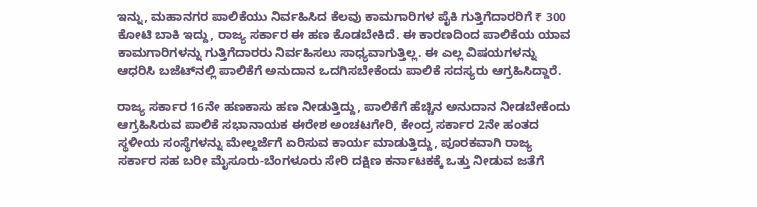ಇನ್ನು, ಮಹಾನಗರ ಪಾಲಿಕೆಯು ನಿರ್ವಹಿಸಿದ ಕೆಲವು ಕಾಮಗಾರಿಗಳ ಪೈಕಿ ಗುತ್ತಿಗೆದಾರರಿಗೆ ₹ 300 ಕೋಟಿ ಬಾಕಿ ಇದ್ದು, ರಾಜ್ಯ ಸರ್ಕಾರ ಈ ಹಣ ಕೊಡಬೇಕಿದೆ. ಈ ಕಾರಣದಿಂದ ಪಾಲಿಕೆಯ ಯಾವ ಕಾಮಗಾರಿಗಳನ್ನು ಗುತ್ತಿಗೆದಾರರು ನಿರ್ವಹಿಸಲು ಸಾಧ್ಯವಾಗುತ್ತಿಲ್ಲ. ಈ ಎಲ್ಲ ವಿಷಯಗಳನ್ನು ಆಧರಿಸಿ ಬಜೆಟ್‌ನಲ್ಲಿ ಪಾಲಿಕೆಗೆ ಅನುದಾನ ಒದಗಿಸಬೇಕೆಂದು ಪಾಲಿಕೆ ಸದಸ್ಯರು ಆಗ್ರಹಿಸಿದ್ದಾರೆ.

ರಾಜ್ಯ ಸರ್ಕಾರ 16ನೇ ಹಣಕಾಸು ಹಣ ನೀಡುತ್ತಿದ್ದು, ಪಾಲಿಕೆಗೆ ಹೆಚ್ಚಿನ ಅನುದಾನ ನೀಡಬೇಕೆಂದು ಆಗ್ರಹಿಸಿರುವ ಪಾಲಿಕೆ ಸಭಾನಾಯಕ ಈರೇಶ ಅಂಚಟಗೇರಿ, ಕೇಂದ್ರ ಸರ್ಕಾರ 2ನೇ ಹಂತದ ಸ್ಥಳೀಯ ಸಂಸ್ಥೆಗಳನ್ನು ಮೇಲ್ದರ್ಜೆಗೆ ಏರಿಸುವ ಕಾರ್ಯ ಮಾಡುತ್ತಿದ್ದು, ಪೂರಕವಾಗಿ ರಾಜ್ಯ ಸರ್ಕಾರ ಸಹ ಬರೀ ಮೈಸೂರು-ಬೆಂಗಳೂರು ಸೇರಿ ದಕ್ಷಿಣ ಕರ್ನಾಟಕಕ್ಕೆ ಒತ್ತು ನೀಡುವ ಜತೆಗೆ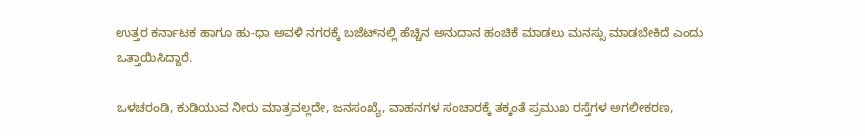ಉತ್ತರ ಕರ್ನಾಟಕ ಹಾಗೂ ಹು-ಧಾ ಅವಳಿ ನಗರಕ್ಕೆ ಬಜೆಟ್‌ನಲ್ಲಿ ಹೆಚ್ಚಿನ ಅನುದಾನ ಹಂಚಿಕೆ ಮಾಡಲು ಮನಸ್ಸು ಮಾಡಬೇಕಿದೆ ಎಂದು ಒತ್ತಾಯಿಸಿದ್ದಾರೆ.

ಒಳಚರಂಡಿ, ಕುಡಿಯುವ ನೀರು ಮಾತ್ರವಲ್ಲದೇ, ಜನಸಂಖ್ಯೆ, ವಾಹನಗಳ ಸಂಚಾರಕ್ಕೆ ತಕ್ಕಂತೆ ಪ್ರಮುಖ ರಸ್ತೆಗಳ ಅಗಲೀಕರಣ,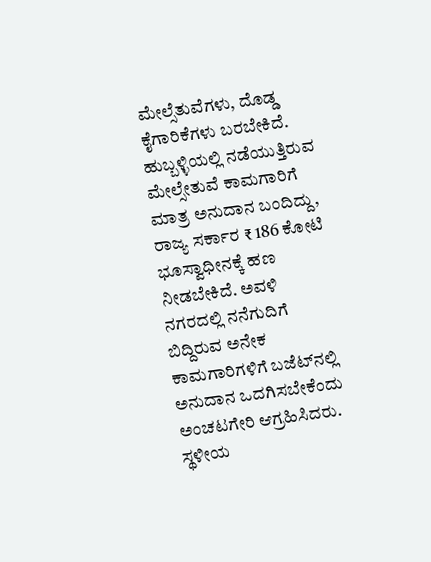ಮೇಲ್ಸೆತುವೆಗಳು, ದೊಡ್ಡ ಕೈಗಾರಿಕೆಗಳು ಬರಬೇಕಿದೆ. ಹುಬ್ಬಳ್ಳಿಯಲ್ಲಿ ನಡೆಯುತ್ತಿರುವ ಮೇಲ್ಸೇತುವೆ ಕಾಮಗಾರಿಗೆ ಮಾತ್ರ ಅನುದಾನ ಬಂದಿದ್ದು, ರಾಜ್ಯ ಸರ್ಕಾರ ₹ 186 ಕೋಟಿ ಭೂಸ್ವಾಧೀನಕ್ಕೆ ಹಣ ನೀಡಬೇಕಿದೆ. ಅವಳಿ ನಗರದಲ್ಲಿ ನನೆಗುದಿಗೆ ಬಿದ್ದಿರುವ ಅನೇಕ ಕಾಮಗಾರಿಗಳಿಗೆ ಬಜೆಟ್‌ನಲ್ಲಿ ಅನುದಾನ ಒದಗಿಸಬೇಕೆಂದು ಅಂಚಟಗೇರಿ ಆಗ್ರಹಿಸಿದರು. ಸ್ಥಳೀಯ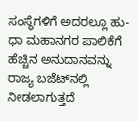ಸಂಸ್ಥೆಗಳಿಗೆ ಅದರಲ್ಲೂ ಹು-ಧಾ ಮಹಾನಗರ ಪಾಲಿಕೆಗೆ ಹೆಚ್ಚಿನ ಅನುದಾನವನ್ನು ರಾಜ್ಯ ಬಜೆಟ್‌ನಲ್ಲಿ ನೀಡಲಾಗುತ್ತದೆ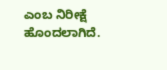ಎಂಬ ನಿರೀಕ್ಷೆ ಹೊಂದಲಾಗಿದೆ.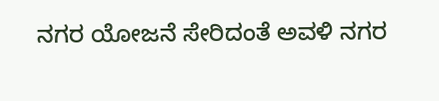ನಗರ ಯೋಜನೆ ಸೇರಿದಂತೆ ಅವಳಿ ನಗರ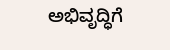ಅಭಿವೃದ್ಧಿಗೆ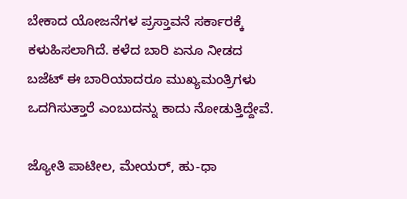ಬೇಕಾದ ಯೋಜನೆಗಳ ಪ್ರಸ್ತಾವನೆ ಸರ್ಕಾರಕ್ಕೆ ಕಳುಹಿಸಲಾಗಿದೆ. ಕಳೆದ ಬಾರಿ ಏನೂ ನೀಡದ ಬಜೆಟ್ ಈ ಬಾರಿಯಾದರೂ ಮುಖ್ಯಮಂತ್ರಿಗಳು ಒದಗಿಸುತ್ತಾರೆ ಎಂಬುದನ್ನು ಕಾದು ನೋಡುತ್ತಿದ್ದೇವೆ.

ಜ್ಯೋತಿ ಪಾಟೀಲ, ಮೇಯರ್‌, ಹು-ಧಾ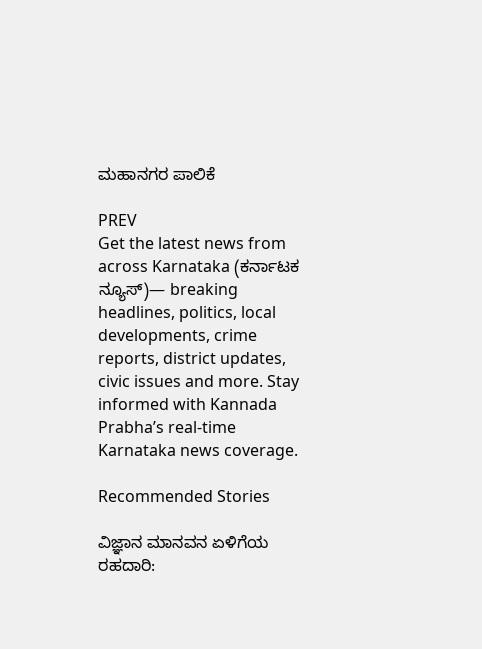ಮಹಾನಗರ ಪಾಲಿಕೆ

PREV
Get the latest news from across Karnataka (ಕರ್ನಾಟಕ ನ್ಯೂಸ್)— breaking headlines, politics, local developments, crime reports, district updates, civic issues and more. Stay informed with Kannada Prabha’s real‑time Karnataka news coverage.

Recommended Stories

ವಿಜ್ಞಾನ ಮಾನವನ ಏಳಿಗೆಯ ರಹದಾರಿ: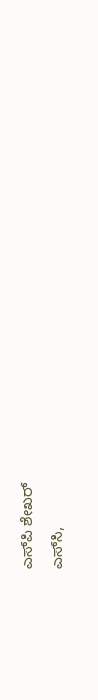ಎಸ್‌ಪಿ ಶೇಖರ್
ಎಸ್‌ಸಿ,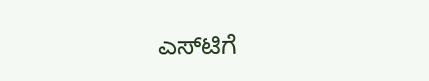ಎಸ್‌ಟಿಗೆ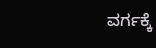ವರ್ಗಕ್ಕೆ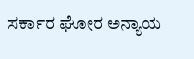ಸರ್ಕಾರ ಘೋರ ಅನ್ಯಾಯ